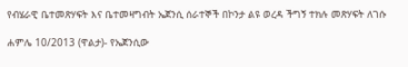የብሄራዊ ቤተመጽሃፍት እና ቤተመዛግብት ኤጀንሲ ሰራተኞች በኮንታ ልዩ ወረዳ ችግኝ ተክሉ መጽሃፍት ለገሱ

ሐምሌ 10/2013 (ዋልታ)- የኤጀንሲው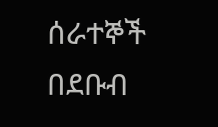ሰራተኞች በደቡብ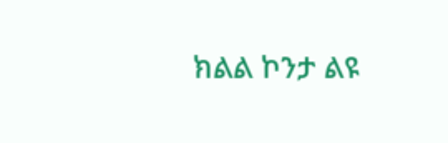ክልል ኮንታ ልዩ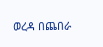ወረዳ በጨበራ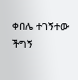ቀበሌ ተገኝተው ችግኝ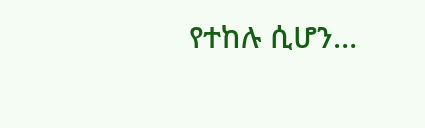የተከሉ ሲሆን…